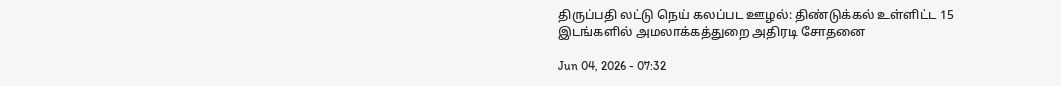திருப்பதி லட்டு நெய் கலப்பட ஊழல்: திண்டுக்கல் உள்ளிட்ட 15 இடங்களில் அமலாக்கத்துறை அதிரடி சோதனை

Jun 04, 2026 - 07:32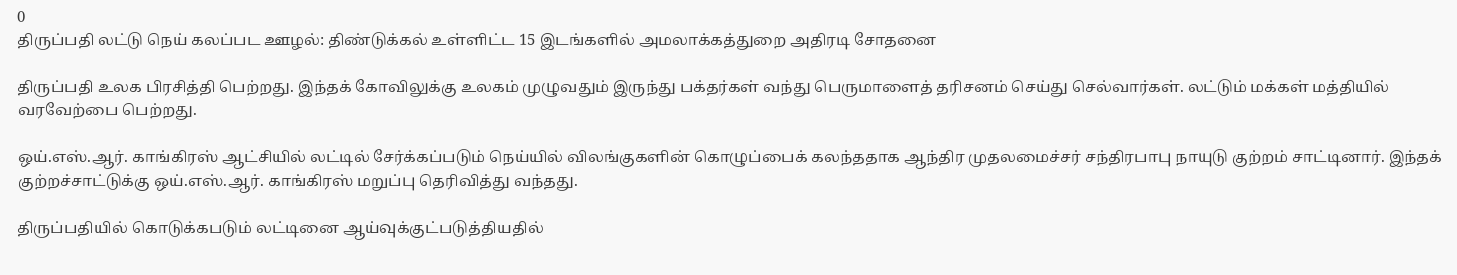0
திருப்பதி லட்டு நெய் கலப்பட ஊழல்: திண்டுக்கல் உள்ளிட்ட 15 இடங்களில் அமலாக்கத்துறை அதிரடி சோதனை

திருப்பதி உலக பிரசித்தி பெற்றது. இந்தக் கோவிலுக்கு உலகம் முழுவதும் இருந்து பக்தர்கள் வந்து பெருமாளைத் தரிசனம் செய்து செல்வார்கள். லட்டும் மக்கள் மத்தியில் வரவேற்பை பெற்றது.

ஒய்.எஸ்.ஆர். காங்கிரஸ் ஆட்சியில் லட்டில் சேர்க்கப்படும் நெய்யில் விலங்குகளின் கொழுப்பைக் கலந்ததாக ஆந்திர முதலமைச்சர் சந்திரபாபு நாயுடு குற்றம் சாட்டினார். இந்தக் குற்றச்சாட்டுக்கு ஒய்.எஸ்.ஆர். காங்கிரஸ் மறுப்பு தெரிவித்து வந்தது.

திருப்பதியில் கொடுக்கபடும் லட்டினை ஆய்வுக்குட்படுத்தியதில்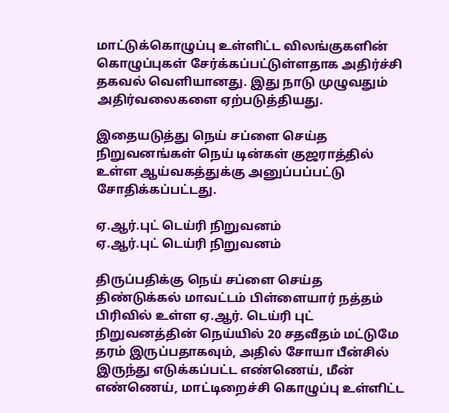மாட்டுக்கொழுப்பு உள்ளிட்ட விலங்குகளின் கொழுப்புகள் சேர்க்கப்பட்டுள்ளதாக அதிர்ச்சி தகவல் வெளியானது. இது நாடு முழுவதும் அதிர்வலைகளை ஏற்படுத்தியது.

இதையடுத்து நெய் சப்ளை செய்த நிறுவனங்கள் நெய் டின்கள் குஜராத்தில் உள்ள ஆய்வகத்துக்கு அனுப்பப்பட்டு சோதிக்கப்பட்டது.

ஏ.ஆர்.புட் டெய்ரி நிறுவனம்
ஏ.ஆர்.புட் டெய்ரி நிறுவனம்

திருப்பதிக்கு நெய் சப்ளை செய்த திண்டுக்கல் மாவட்டம் பிள்ளையார் நத்தம் பிரிவில் உள்ள ஏ.ஆர். டெய்ரி புட் நிறுவனத்தின் நெய்யில் 20 சதவீதம் மட்டுமே தரம் இருப்பதாகவும், அதில் சோயா பீன்சில் இருந்து எடுக்கப்பட்ட எண்ணெய், மீன் எண்ணெய், மாட்டிறைச்சி கொழுப்பு உள்ளிட்ட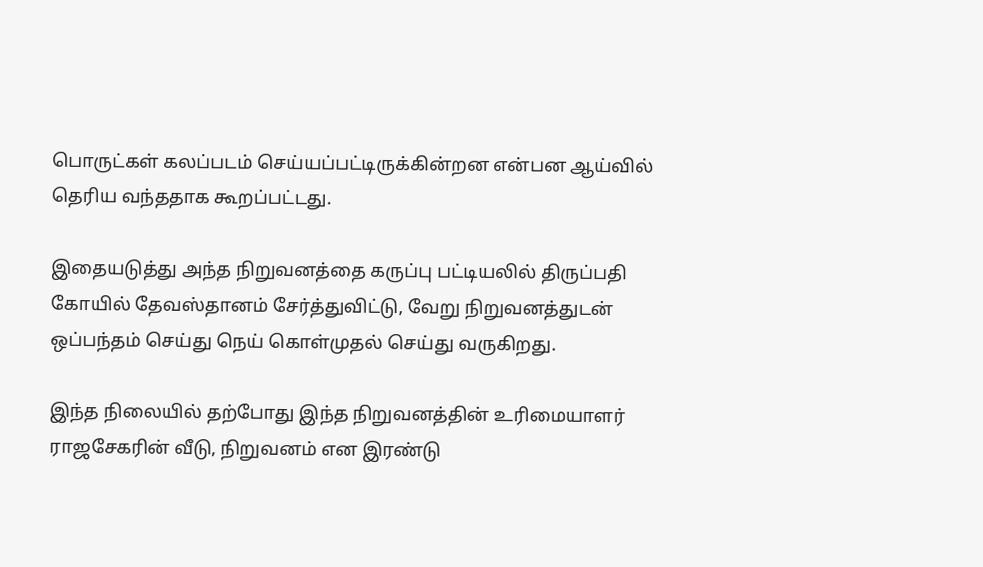பொருட்கள் கலப்படம் செய்யப்பட்டிருக்கின்றன என்பன ஆய்வில் தெரிய வந்ததாக கூறப்பட்டது.

இதையடுத்து அந்த நிறுவனத்தை கருப்பு பட்டியலில் திருப்பதி கோயில் தேவஸ்தானம் சேர்த்துவிட்டு, வேறு நிறுவனத்துடன் ஒப்பந்தம் செய்து நெய் கொள்முதல் செய்து வருகிறது.

இந்த நிலையில் தற்போது இந்த நிறுவனத்தின் உரிமையாளர் ராஜசேகரின் வீடு, நிறுவனம் என இரண்டு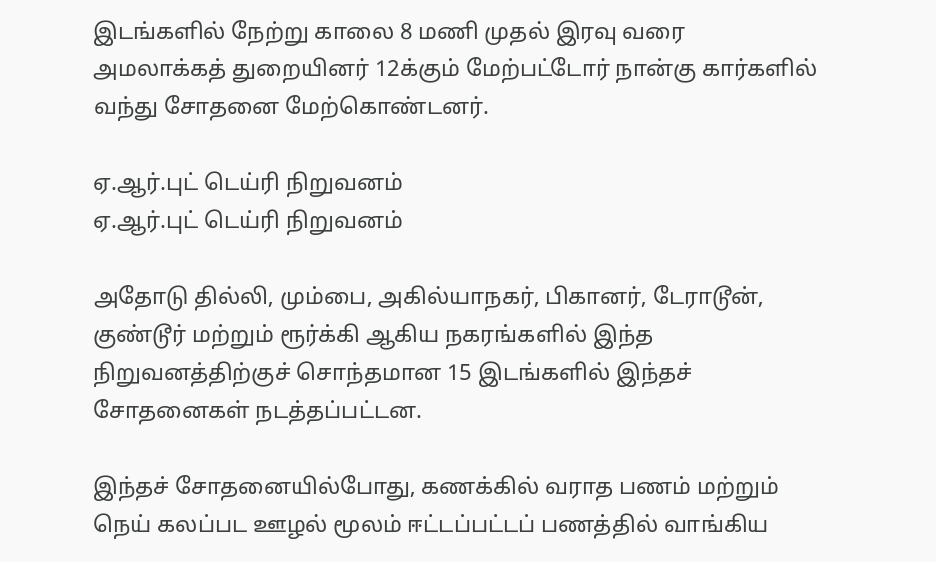இடங்களில் நேற்று காலை 8 மணி முதல் இரவு வரை அமலாக்கத் துறையினர் 12க்கும் மேற்பட்டோர் நான்கு கார்களில் வந்து சோதனை மேற்கொண்டனர்.

ஏ.ஆர்.புட் டெய்ரி நிறுவனம்
ஏ.ஆர்.புட் டெய்ரி நிறுவனம்

அதோடு தில்லி, மும்பை, அகில்யாநகர், பிகானர், டேராடூன், குண்டூர் மற்றும் ரூர்க்கி ஆகிய நகரங்களில் இந்த நிறுவனத்திற்குச் சொந்தமான 15 இடங்களில் இந்தச் சோதனைகள் நடத்தப்பட்டன.

இந்தச் சோதனையில்போது, கணக்கில் வராத பணம் மற்றும் நெய் கலப்பட ஊழல் மூலம் ஈட்டப்பட்டப் பணத்தில் வாங்கிய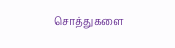சொத்துகளை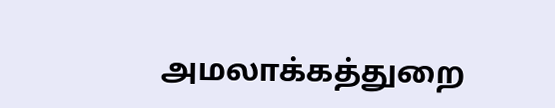அமலாக்கத்துறை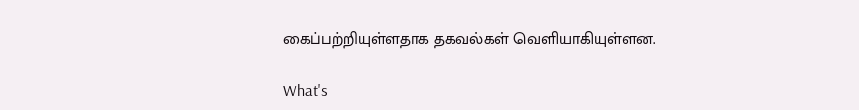கைப்பற்றியுள்ளதாக தகவல்கள் வெளியாகியுள்ளன.

What's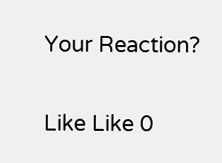Your Reaction?

Like Like 0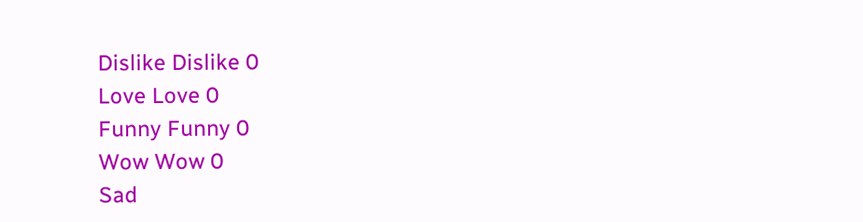Dislike Dislike 0
Love Love 0
Funny Funny 0
Wow Wow 0
Sad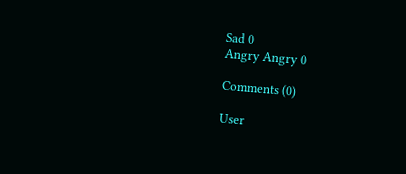Sad 0
Angry Angry 0

Comments (0)

User